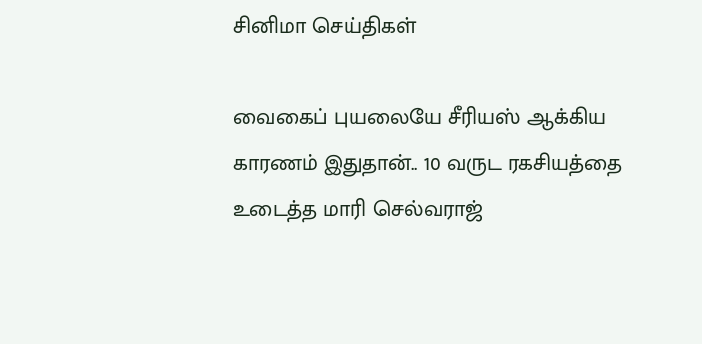சினிமா செய்திகள்

வைகைப் புயலையே சீரியஸ் ஆக்கிய காரணம் இதுதான்.. 10 வருட ரகசியத்தை உடைத்த மாரி செல்வராஜ்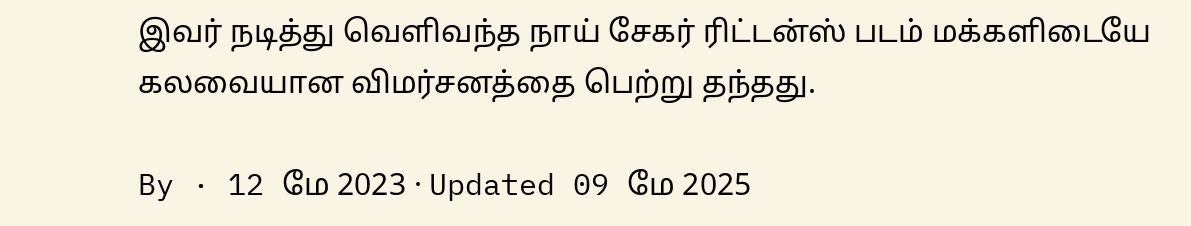இவர் நடித்து வெளிவந்த நாய் சேகர் ரிட்டன்ஸ் படம் மக்களிடையே கலவையான விமர்சனத்தை பெற்று தந்தது.

By · 12 மே 2023 · Updated 09 மே 2025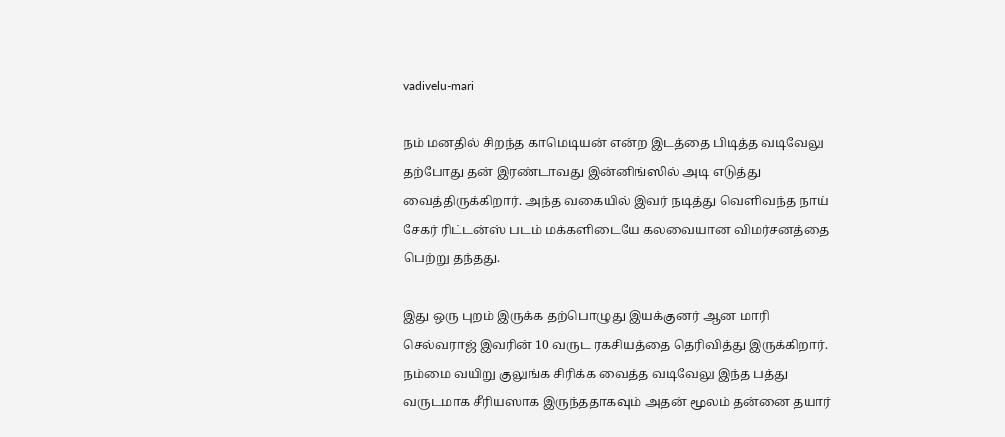vadivelu-mari

நம் மனதில் சிறந்த காமெடியன் என்ற இடத்தை பிடித்த வடிவேலு தற்போது தன் இரண்டாவது இன்னிங்ஸில் அடி எடுத்து வைத்திருக்கிறார். அந்த வகையில் இவர் நடித்து வெளிவந்த நாய் சேகர் ரிட்டன்ஸ் படம் மக்களிடையே கலவையான விமர்சனத்தை பெற்று தந்தது.

இது ஒரு புறம் இருக்க தற்பொழுது இயக்குனர் ஆன மாரி செல்வராஜ் இவரின் 10 வருட ரகசியத்தை தெரிவித்து இருக்கிறார். நம்மை வயிறு குலுங்க சிரிக்க வைத்த வடிவேலு இந்த பத்து வருடமாக சீரியஸாக இருந்ததாகவும் அதன் மூலம் தன்னை தயார்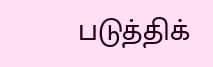படுத்திக்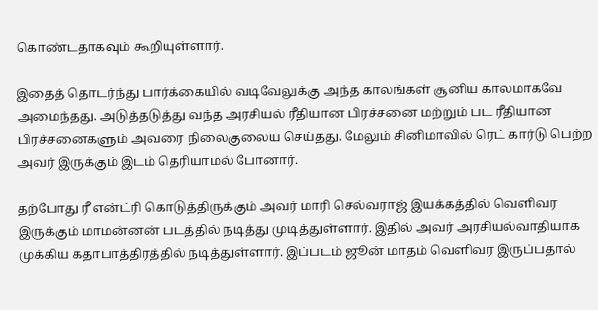கொண்டதாகவும் கூறியுள்ளார்.

இதைத் தொடர்ந்து பார்க்கையில் வடிவேலுக்கு அந்த காலங்கள் சூனிய காலமாகவே அமைந்தது. அடுத்தடுத்து வந்த அரசியல் ரீதியான பிரச்சனை மற்றும் பட ரீதியான பிரச்சனைகளும் அவரை நிலைகுலைய செய்தது. மேலும் சினிமாவில் ரெட் கார்டு பெற்ற அவர் இருக்கும் இடம் தெரியாமல் போனார்.

தற்போது ரீ என்ட்ரி கொடுத்திருக்கும் அவர் மாரி செல்வராஜ் இயக்கத்தில் வெளிவர இருக்கும் மாமன்னன் படத்தில் நடித்து முடித்துள்ளார். இதில் அவர் அரசியல்வாதியாக முக்கிய கதாபாத்திரத்தில் நடித்துள்ளார். இப்படம் ஜூன் மாதம் வெளிவர இருப்பதால்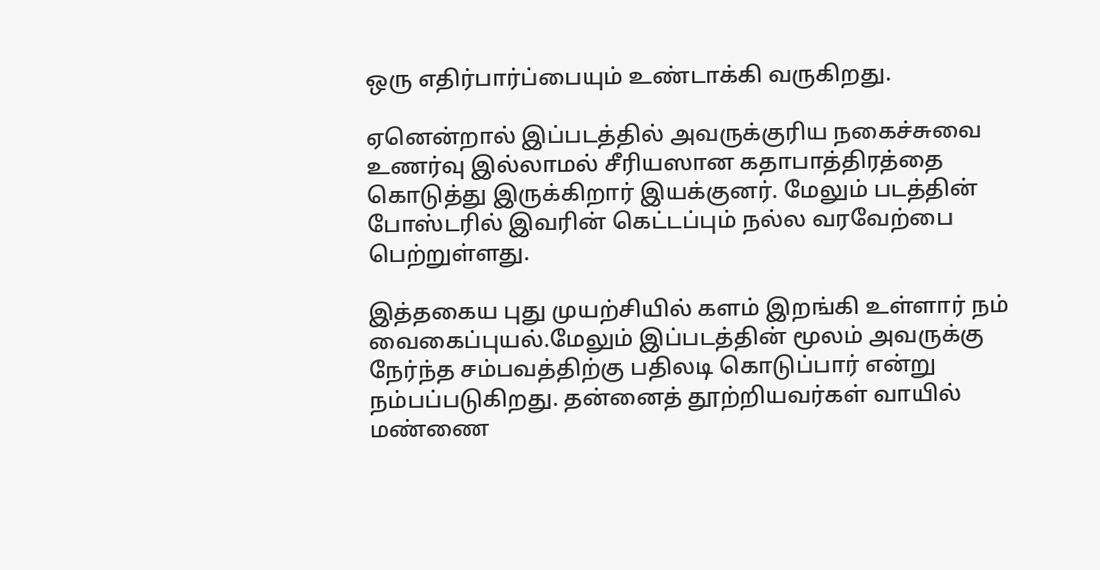ஒரு எதிர்பார்ப்பையும் உண்டாக்கி வருகிறது.

ஏனென்றால் இப்படத்தில் அவருக்குரிய நகைச்சுவை உணர்வு இல்லாமல் சீரியஸான கதாபாத்திரத்தை கொடுத்து இருக்கிறார் இயக்குனர். மேலும் படத்தின் போஸ்டரில் இவரின் கெட்டப்பும் நல்ல வரவேற்பை பெற்றுள்ளது.

இத்தகைய புது முயற்சியில் களம் இறங்கி உள்ளார் நம் வைகைப்புயல்.மேலும் இப்படத்தின் மூலம் அவருக்கு நேர்ந்த சம்பவத்திற்கு பதிலடி கொடுப்பார் என்று நம்பப்படுகிறது. தன்னைத் தூற்றியவர்கள் வாயில் மண்ணை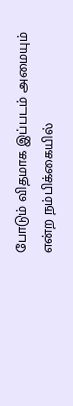போடும் விதமாக இப்படம் அமையும் என்ற நம்பிக்கையில்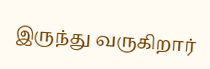இருந்து வருகிறார்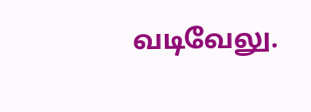வடிவேலு.